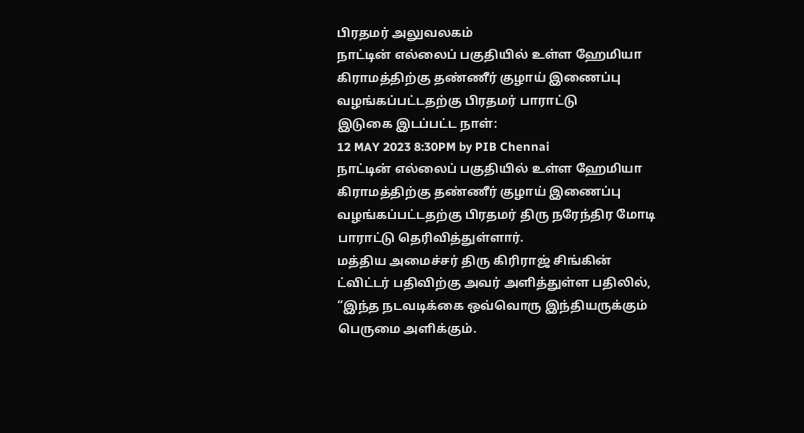பிரதமர் அலுவலகம்
நாட்டின் எல்லைப் பகுதியில் உள்ள ஹேமியா கிராமத்திற்கு தண்ணீர் குழாய் இணைப்பு வழங்கப்பட்டதற்கு பிரதமர் பாராட்டு
இடுகை இடப்பட்ட நாள்:
12 MAY 2023 8:30PM by PIB Chennai
நாட்டின் எல்லைப் பகுதியில் உள்ள ஹேமியா கிராமத்திற்கு தண்ணீர் குழாய் இணைப்பு வழங்கப்பட்டதற்கு பிரதமர் திரு நரேந்திர மோடி பாராட்டு தெரிவித்துள்ளார்.
மத்திய அமைச்சர் திரு கிரிராஜ் சிங்கின் ட்விட்டர் பதிவிற்கு அவர் அளித்துள்ள பதிலில்,
“இந்த நடவடிக்கை ஒவ்வொரு இந்தியருக்கும் பெருமை அளிக்கும்.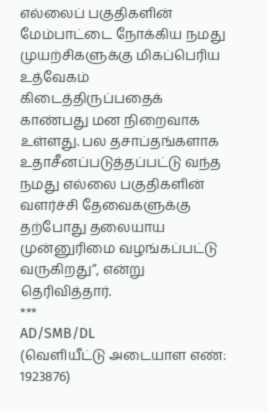எல்லைப் பகுதிகளின் மேம்பாட்டை நோக்கிய நமது முயற்சிகளுக்கு மிகப்பெரிய உத்வேகம் கிடைத்திருப்பதைக் காண்பது மன நிறைவாக உள்ளது. பல தசாப்தங்களாக உதாசீனப்படுத்தப்பட்டு வந்த நமது எல்லை பகுதிகளின் வளர்ச்சி தேவைகளுக்கு தற்போது தலையாய முன்னுரிமை வழங்கப்பட்டு வருகிறது”, என்று தெரிவித்தார்.
***
AD/SMB/DL
(வெளியீட்டு அடையாள எண்: 1923876)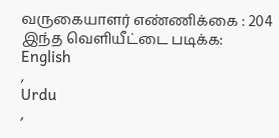வருகையாளர் எண்ணிக்கை : 204
இந்த வெளியீட்டை படிக்க:
English
,
Urdu
,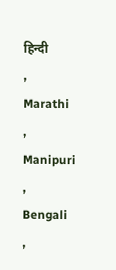हिन्दी
,
Marathi
,
Manipuri
,
Bengali
,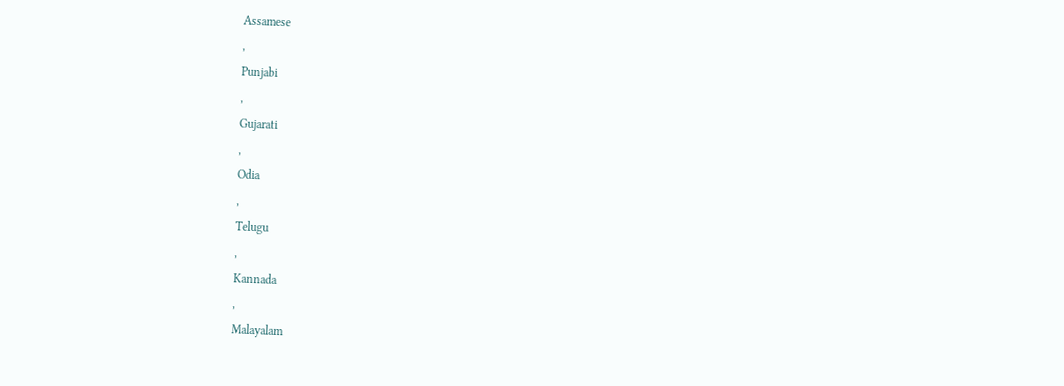Assamese
,
Punjabi
,
Gujarati
,
Odia
,
Telugu
,
Kannada
,
Malayalam